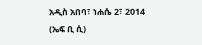አዲስ አበባ፣ ነሐሴ 2፣ 2014 (ኤፍ ቢ ሲ)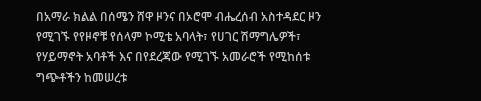በአማራ ክልል በሰሜን ሸዋ ዞንና በኦሮሞ ብሔረሰብ አስተዳደር ዞን የሚገኙ የየዞኖቹ የሰላም ኮሚቴ አባላት፣ የሀገር ሽማግሌዎች፣ የሃይማኖት አባቶች እና በየደረጃው የሚገኙ አመራሮች የሚከሰቱ ግጭቶችን ከመሠረቱ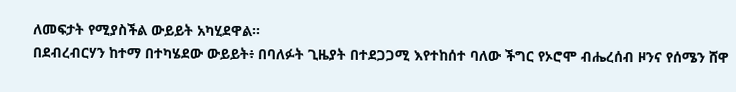ለመፍታት የሚያስችል ውይይት አካሂደዋል።
በደብረብርሃን ከተማ በተካሄደው ውይይት፥ በባለፉት ጊዜያት በተደጋጋሚ እየተከሰተ ባለው ችግር የኦሮሞ ብሔረሰብ ዞንና የሰሜን ሸዋ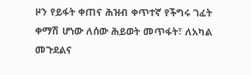ዞን የይፋት ቀጠና ሕዝብ ቀጥተኛ የችግሩ ገፈት ቀማሽ ሆነው ለሰው ሕይወት መጥፋት፣ ለአካል መጉደልና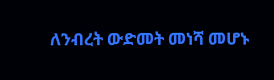ለንብረት ውድመት መነሻ መሆኑ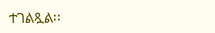ተገልጿል፡፡